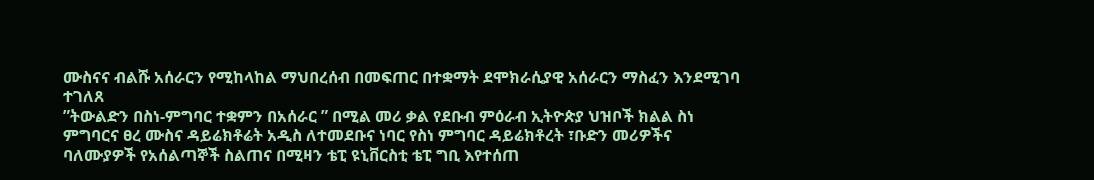ሙስናና ብልሹ አሰራርን የሚከላከል ማህበረሰብ በመፍጠር በተቋማት ደሞክራሲያዊ አሰራርን ማስፈን እንደሚገባ ተገለጸ
”ትውልድን በስነ-ምግባር ተቋምን በአሰራር ” በሚል መሪ ቃል የደቡብ ምዕራብ ኢትዮጵያ ህዝቦች ክልል ስነ ምግባርና ፀረ ሙስና ዳይሬክቶሬት አዲስ ለተመደቡና ነባር የስነ ምግባር ዳይሬክቶረት ፣ቡድን መሪዎችና ባለሙያዎች የአሰልጣኞች ስልጠና በሚዛን ቴፒ ዩኒቨርስቲ ቴፒ ግቢ እየተሰጠ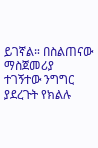ይገኛል። በስልጠናው ማስጀመሪያ ተገኝተው ንግግር ያደረጉት የክልሉ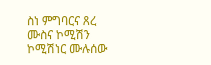ስነ ምግባርና ጸረ ሙስና ኮሚሽን ኮሚሽነር ሙሉሰው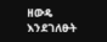ዘውዴ እንደገለፁት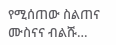የሚሰጠው ስልጠና ሙስናና ብልሹ…